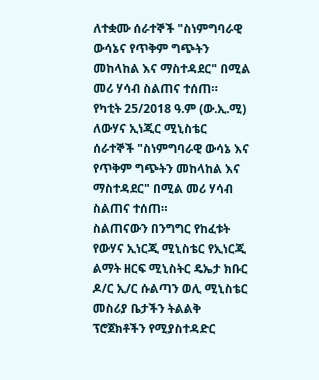ለተቋሙ ሰራተኞች "ስነምግባራዊ ውሳኔና የጥቅም ግጭትን መከላከል እና ማስተዳደር" በሚል መሪ ሃሳብ ስልጠና ተሰጠ።
የካቲት 25/2018 ዓ.ም (ው.ኢ.ሚ) ለውሃና ኢነጂር ሚኒስቴር ሰራተኞች "ስነምግባራዊ ውሳኔ እና የጥቅም ግጭትን መከላከል እና ማስተዳደር" በሚል መሪ ሃሳብ ስልጠና ተሰጠ።
ስልጠናውን በንግግር የከፈቱት የውሃና ኢነርጂ ሚኒስቴር የኢነርጂ ልማት ዘርፍ ሚኒስትር ዴኤታ ክቡር ዶ/ር ኢ/ር ሱልጣን ወሊ ሚኒስቴር መስሪያ ቤታችን ትልልቅ ፕሮጀክቶችን የሚያስተዳድር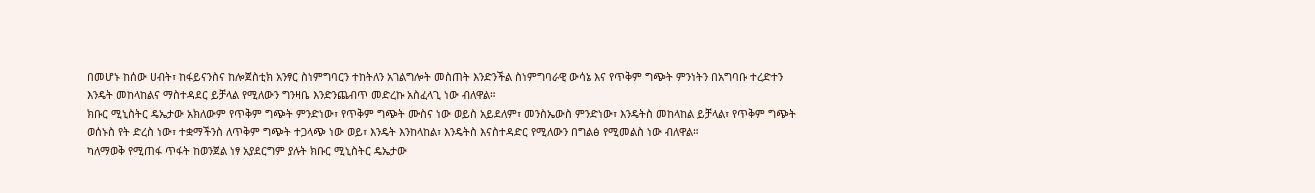በመሆኑ ከሰው ሀብት፣ ከፋይናንስና ከሎጀስቲክ አንፃር ስነምግባርን ተከትለን አገልግሎት መስጠት እንድንችል ስነምግባራዊ ውሳኔ እና የጥቅም ግጭት ምንነትን በአግባቡ ተረድተን እንዴት መከላከልና ማስተዳደር ይቻላል የሚለውን ግንዛቤ እንድንጨብጥ መድረኩ አስፈላጊ ነው ብለዋል።
ክቡር ሚኒስትር ዴኤታው አክለውም የጥቅም ግጭት ምንድነው፣ የጥቅም ግጭት ሙስና ነው ወይስ አይደለም፣ መንስኤውስ ምንድነው፣ እንዴትስ መከላከል ይቻላል፣ የጥቅም ግጭት ወሰኑስ የት ድረስ ነው፣ ተቋማችንስ ለጥቅም ግጭት ተጋላጭ ነው ወይ፣ እንዴት እንከላከል፣ እንዴትስ እናስተዳድር የሚለውን በግልፅ የሚመልስ ነው ብለዋል።
ካለማወቅ የሚጠፋ ጥፋት ከወንጀል ነፃ አያደርግም ያሉት ክቡር ሚኒስትር ዴኤታው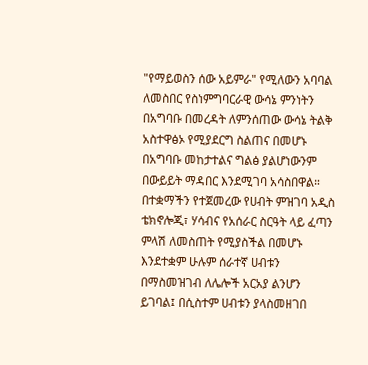"የማይወስን ሰው አይምራ" የሚለውን አባባል ለመስበር የስነምግባርራዊ ውሳኔ ምንነትን በአግባቡ በመረዳት ለምንሰጠው ውሳኔ ትልቅ አስተዋፅኦ የሚያደርግ ስልጠና በመሆኑ በአግባቡ መከታተልና ግልፅ ያልሆነውንም በውይይት ማዳበር እንደሚገባ አሳስበዋል።
በተቋማችን የተጀመረው የሀብት ምዝገባ አዲስ ቴክኖሎጂ፣ ሃሳብና የአሰራር ስርዓት ላይ ፈጣን ምላሽ ለመስጠት የሚያስችል በመሆኑ እንደተቋም ሁሉም ሰራተኛ ሀብቱን በማስመዝገብ ለሌሎች አርአያ ልንሆን ይገባል፤ በሲስተም ሀብቱን ያላስመዘገበ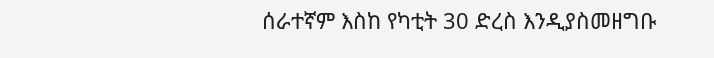ሰራተኛም እስከ የካቲት 30 ድረስ እንዲያስመዘግቡ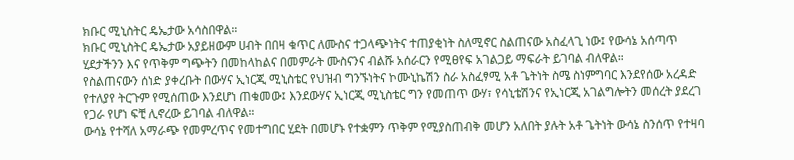ክቡር ሚኒስትር ዴኤታው አሳስበዋል።
ክቡር ሚኒስትር ዴኤታው አያይዘውም ሀብት በበዛ ቁጥር ለሙስና ተጋላጭነትና ተጠያቂነት ስለሚኖር ስልጠናው አስፈላጊ ነው፤ የውሳኔ አሰጣጥ ሂደታችንን እና የጥቅም ግጭትን በመከላከልና በመምራት ሙስናንና ብልሹ አሰራርን የሚፀየፍ አገልጋይ ማፍራት ይገባል ብለዋል።
የስልጠናውን ሰነድ ያቀረቡት በውሃና ኢነርጂ ሚኒስቴር የህዝብ ግንኙነትና ኮሙኒኬሽን ስራ አስፈፃሚ አቶ ጌትነት ስሜ ስነምግባር እንደየሰው አረዳድ የተለያየ ትርጉም የሚሰጠው እንደሆነ ጠቁመው፤ እንደውሃና ኢነርጂ ሚኒስቴር ግን የመጠጥ ውሃ፣ የሳኒቴሽንና የኢነርጂ አገልግሎትን መሰረት ያደረገ የጋራ የሆነ ፍቺ ሊኖረው ይገባል ብለዋል።
ውሳኔ የተሻለ አማራጭ የመምረጥና የመተግበር ሂደት በመሆኑ የተቋምን ጥቅም የሚያስጠብቅ መሆን አለበት ያሉት አቶ ጌትነት ውሳኔ ስንሰጥ የተዛባ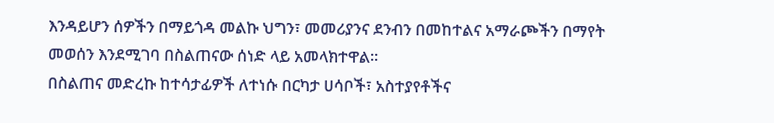እንዳይሆን ሰዎችን በማይጎዳ መልኩ ህግን፣ መመሪያንና ደንብን በመከተልና አማራጮችን በማየት መወሰን እንደሚገባ በስልጠናው ሰነድ ላይ አመላክተዋል።
በስልጠና መድረኩ ከተሳታፊዎች ለተነሱ በርካታ ሀሳቦች፣ አስተያየቶችና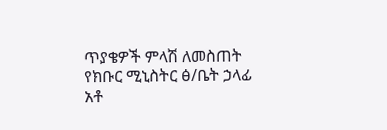ጥያቄዎች ምላሽ ለመስጠት የክቡር ሚኒስትር ፅ/ቤት ኃላፊ አቶ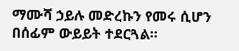ማሙሻ ኃይሉ መድረኩን የመሩ ሲሆን በሰፊም ውይይት ተደርጓል።